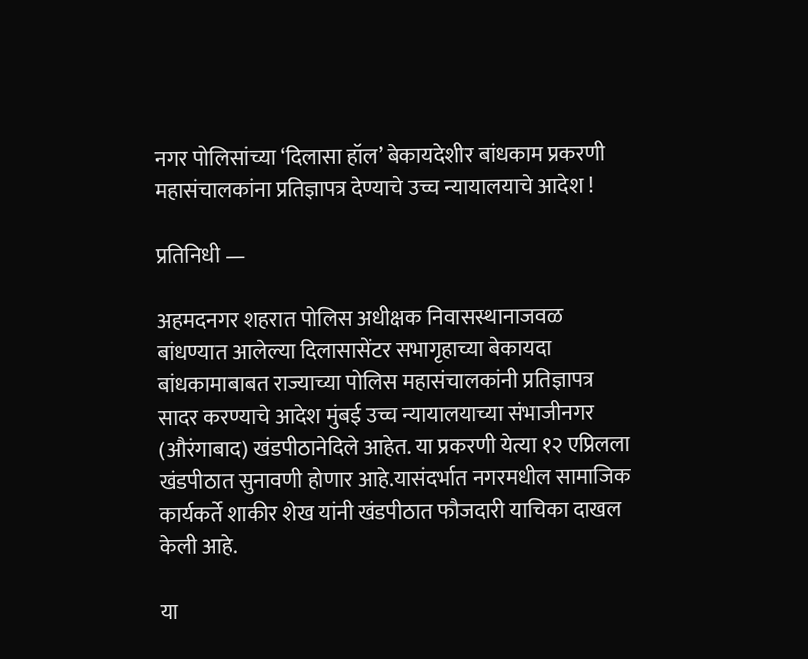नगर पोलिसांच्या ‘दिलासा हॉल’ बेकायदेशीर बांधकाम प्रकरणी महासंचालकांना प्रतिज्ञापत्र देण्याचे उच्च न्यायालयाचे आदेश !

प्रतिनिधी —

अहमदनगर शहरात पोलिस अधीक्षक निवासस्थानाजवळ बांधण्यात आलेल्या दिलासासेंटर सभागृहाच्या बेकायदा बांधकामाबाबत राज्याच्या पोलिस महासंचालकांनी प्रतिज्ञापत्र सादर करण्याचे आदेश मुंबई उच्च न्यायालयाच्या संभाजीनगर (औरंगाबाद) खंडपीठानेदिले आहेत. या प्रकरणी येत्या १२ एप्रिलला खंडपीठात सुनावणी होणार आहे.यासंदर्भात नगरमधील सामाजिक कार्यकर्ते शाकीर शेख यांनी खंडपीठात फौजदारी याचिका दाखल केली आहे.

या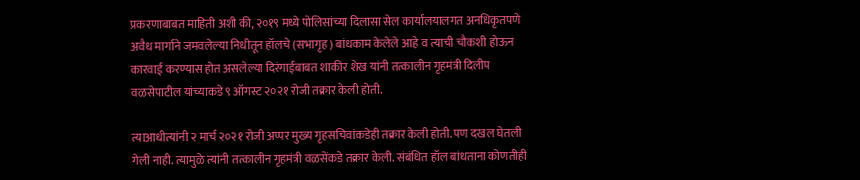प्रकरणाबाबत माहिती अशी की, २०१९ मध्ये पोलिसांच्या दिलासा सेल कार्यालयालगत अनधिकृतपणे अवैध मार्गाने जमवलेल्या निधीतून हॉलचे (सभागृह) बांधकाम केलेले आहे व त्याची चौकशी होऊन कारवाई करण्यास होत असलेल्या दिरंगाईबाबत शाकीर शेख यांनी तत्कालीन गृहमंत्री दिलीप वळसेपाटील यांच्याकडे ९ ऑगस्ट २०२१ रोजी तक्रार केली होती.

त्याआधीत्यांनी २ मार्च २०२१ रोजी अप्पर मुख्य गृहसचिवांकडेही तक्रार केली होती. पण दखल घेतली गेली नाही. त्यामुळे त्यांनी तत्कालीन गृहमंत्री वळसेंकडे तक्रार केली. संबंधित हॉल बांधताना कोणतीही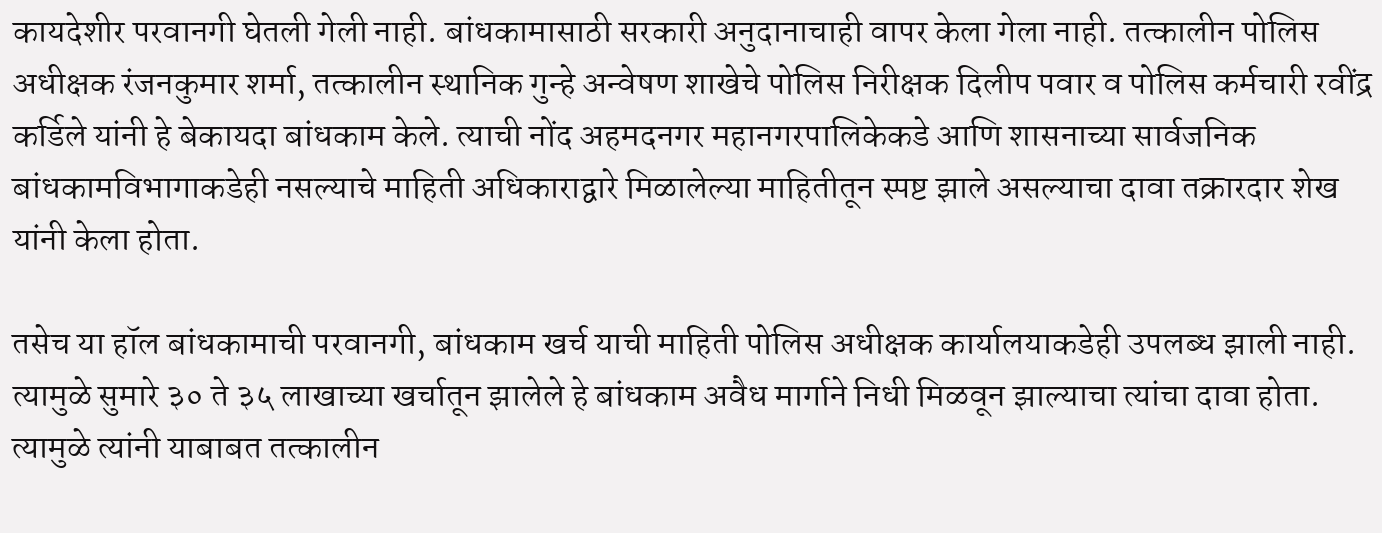कायदेशीर परवानगी घेतली गेली नाही. बांधकामासाठी सरकारी अनुदानाचाही वापर केला गेला नाही. तत्कालीन पोलिस अधीक्षक रंजनकुमार शर्मा, तत्कालीन स्थानिक गुन्हे अन्वेषण शाखेचे पोलिस निरीक्षक दिलीप पवार व पोलिस कर्मचारी रवींद्र कर्डिले यांनी हे बेकायदा बांधकाम केले. त्याची नोंद अहमदनगर महानगरपालिकेकडे आणि शासनाच्या सार्वजनिक बांधकामविभागाकडेही नसल्याचे माहिती अधिकाराद्वारे मिळालेल्या माहितीतून स्पष्ट झाले असल्याचा दावा तक्रारदार शेख यांनी केला होता.

तसेच या हॉल बांधकामाची परवानगी, बांधकाम खर्च याची माहिती पोलिस अधीक्षक कार्यालयाकडेही उपलब्ध झाली नाही. त्यामुळे सुमारे ३० ते ३५ लाखाच्या खर्चातून झालेले हे बांधकाम अवैध मार्गाने निधी मिळवून झाल्याचा त्यांचा दावा होता. त्यामुळे त्यांनी याबाबत तत्कालीन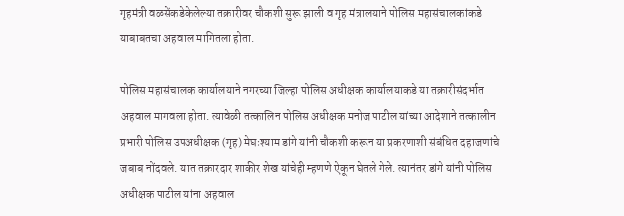गृहमंत्री वळसेंकडेकेलेल्या तक्रारीवर चौकशी सुरू झाली व गृह मंत्रालयाने पोलिस महासंचालकांकडे याबाबतचा अहवाल मागितला होता.

पोलिस महासंचालक कार्यालयाने नगरच्या जिल्हा पोलिस अधीक्षक कार्यालयाकडे या तक्रारीसंदर्भात अहवाल मागवला होता. त्यावेळी तत्कालिन पोलिस अधीक्षक मनोज पाटील यांच्या आदेशाने तत्कालीन प्रभारी पोलिस उपअधीक्षक (गृह) मेघःश्याम डांगे यांनी चौकशी करून या प्रकरणाशी संबंधित दहाजणांचे जबाब नोंदवले. यात तक्रारदार शाकीर शेख यांचेही म्हणणे ऐकून घेतले गेले. त्यानंतर डांगे यांनी पोलिस अधीक्षक पाटील यांना अहवाल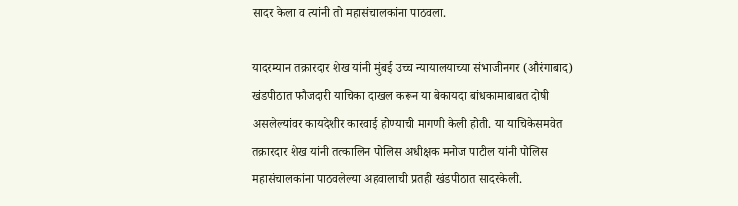सादर केला व त्यांनी तो महासंचालकांना पाठवला.

यादरम्यान तक्रारदार शेख यांनी मुंबई उच्च न्यायालयाच्या संभाजीनगर (औरंगाबाद) खंडपीठात फौजदारी याचिका दाखल करून या बेकायदा बांधकामाबाबत दोषी असलेल्यांवर कायदेशीर कारवाई होण्याची मागणी केली होती. या याचिकेसमवेत तक्रारदार शेख यांनी तत्कालिन पोलिस अधीक्षक मनोज पाटील यांनी पोलिस महासंचालकांना पाठवलेल्या अहवालाची प्रतही खंडपीठात सादरकेली.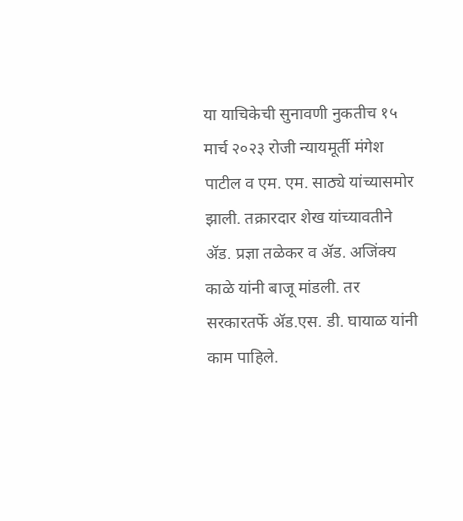या याचिकेची सुनावणी नुकतीच १५ मार्च २०२३ रोजी न्यायमूर्ती मंगेश पाटील व एम. एम. साठ्ये यांच्यासमोर झाली. तक्रारदार शेख यांच्यावतीने अ‍ॅड. प्रज्ञा तळेकर व अ‍ॅड. अजिंक्य काळे यांनी बाजू मांडली. तर सरकारतर्फे अ‍ॅड.एस. डी. घायाळ यांनी काम पाहिले.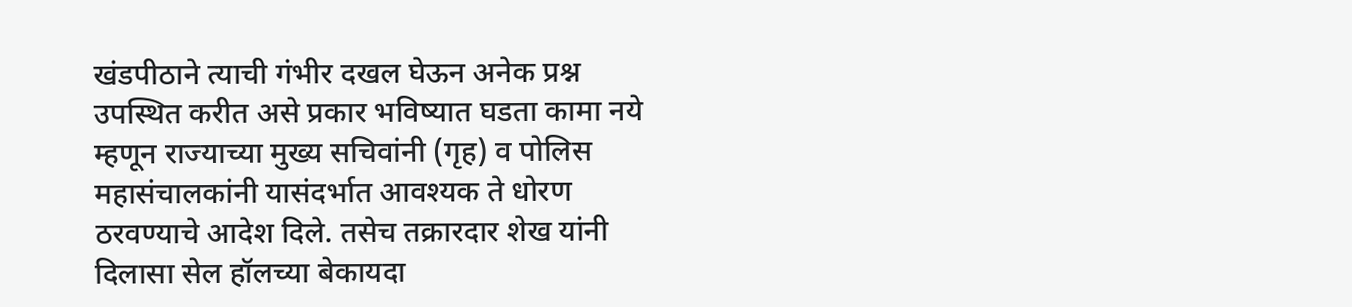खंडपीठाने त्याची गंभीर दखल घेऊन अनेक प्रश्न उपस्थित करीत असे प्रकार भविष्यात घडता कामा नये म्हणून राज्याच्या मुख्य सचिवांनी (गृह) व पोलिस महासंचालकांनी यासंदर्भात आवश्यक ते धोरण ठरवण्याचे आदेश दिले. तसेच तक्रारदार शेख यांनी दिलासा सेल हॉलच्या बेकायदा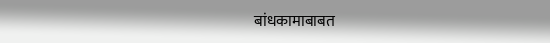बांधकामाबाबत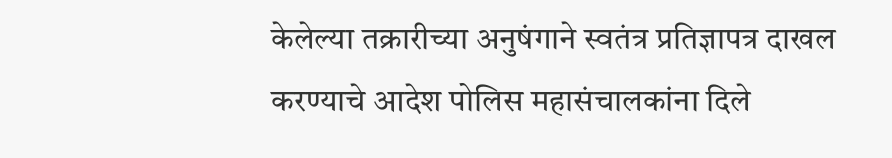केलेल्या तक्रारीच्या अनुषंगाने स्वतंत्र प्रतिज्ञापत्र दाखल करण्याचे आदेश पोलिस महासंचालकांना दिले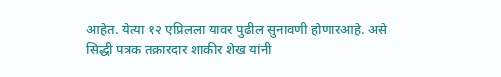आहेत. येत्या १२ एप्रिलला यावर पुढील सुनावणी होणारआहे. असे सिद्धी पत्रक तक्रारदार शाकीर शेख यांनी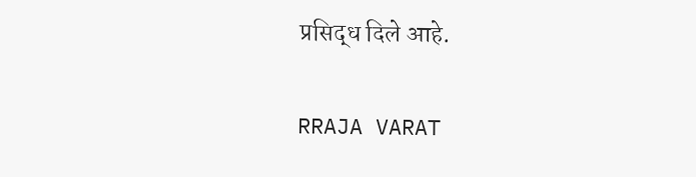प्रसिद्ध दिले आहे.

RRAJA VARAT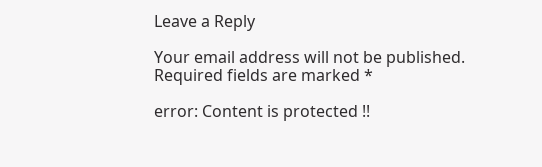Leave a Reply

Your email address will not be published. Required fields are marked *

error: Content is protected !!